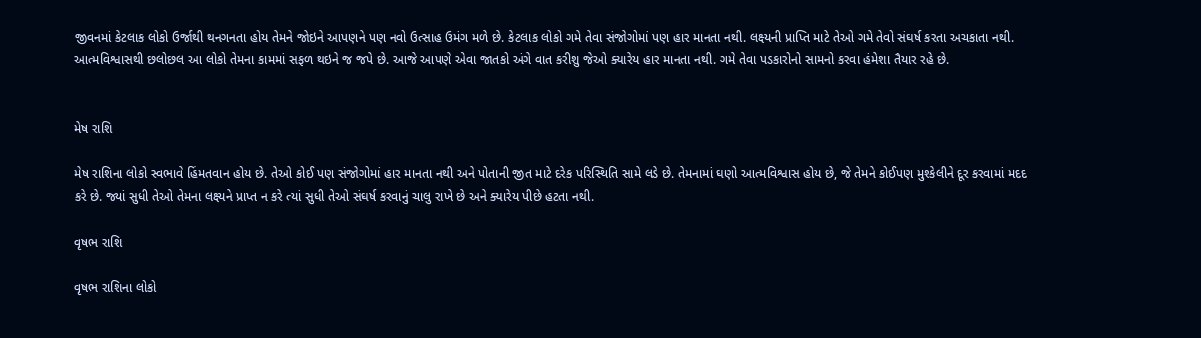જીવનમાં કેટલાક લોકો ઉર્જાથી થનગનતા હોય તેમને જોઇને આપણને પણ નવો ઉત્સાહ ઉમંગ મળે છે. કેટલાક લોકો ગમે તેવા સંજોગોમાં પણ હાર માનતા નથી. લક્ષ્યની પ્રાપ્તિ માટે તેઓ ગમે તેવો સંઘર્ષ કરતા અચકાતા નથી. આત્મવિશ્વાસથી છલોછલ આ લોકો તેમના કામમાં સફળ થઇને જ જપે છે. આજે આપણે એવા જાતકો અંગે વાત કરીશુ જેઓ ક્યારેય હાર માનતા નથી. ગમે તેવા પડકારોનો સામનો કરવા હંમેશા તૈયાર રહે છે.


મેષ રાશિ

મેષ રાશિના લોકો સ્વભાવે હિંમતવાન હોય છે. તેઓ કોઈ પણ સંજોગોમાં હાર માનતા નથી અને પોતાની જીત માટે દરેક પરિસ્થિતિ સામે લડે છે. તેમનામાં ઘણો આત્મવિશ્વાસ હોય છે, જે તેમને કોઈપણ મુશ્કેલીને દૂર કરવામાં મદદ કરે છે. જ્યાં સુધી તેઓ તેમના લક્ષ્યને પ્રાપ્ત ન કરે ત્યાં સુધી તેઓ સંઘર્ષ કરવાનું ચાલુ રાખે છે અને ક્યારેય પીછે હટતા નથી.

વૃષભ રાશિ

વૃષભ રાશિના લોકો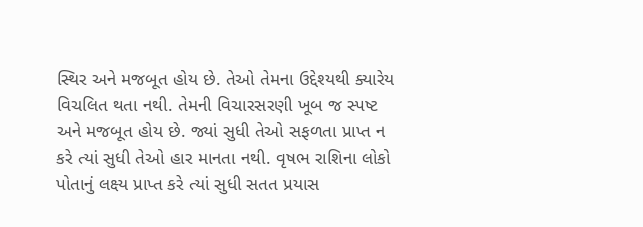સ્થિર અને મજબૂત હોય છે. તેઓ તેમના ઉદ્દેશ્યથી ક્યારેય વિચલિત થતા નથી. તેમની વિચારસરણી ખૂબ જ સ્પષ્ટ અને મજબૂત હોય છે. જ્યાં સુધી તેઓ સફળતા પ્રાપ્ત ન કરે ત્યાં સુધી તેઓ હાર માનતા નથી. વૃષભ રાશિના લોકો પોતાનું લક્ષ્ય પ્રાપ્ત કરે ત્યાં સુધી સતત પ્રયાસ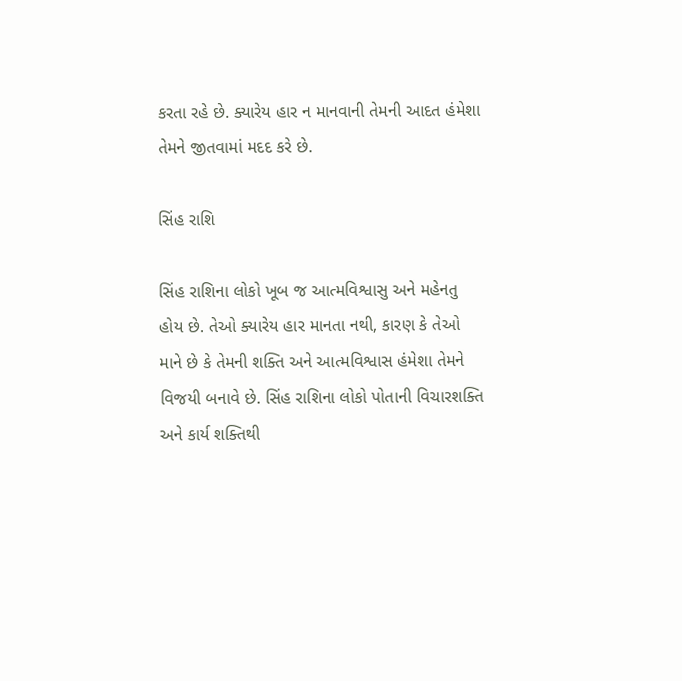કરતા રહે છે. ક્યારેય હાર ન માનવાની તેમની આદત હંમેશા તેમને જીતવામાં મદદ કરે છે.

સિંહ રાશિ

સિંહ રાશિના લોકો ખૂબ જ આત્મવિશ્વાસુ અને મહેનતુ હોય છે. તેઓ ક્યારેય હાર માનતા નથી, કારણ કે તેઓ માને છે કે તેમની શક્તિ અને આત્મવિશ્વાસ હંમેશા તેમને વિજયી બનાવે છે. સિંહ રાશિના લોકો પોતાની વિચારશક્તિ અને કાર્ય શક્તિથી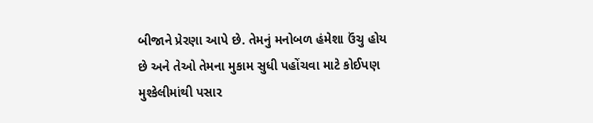બીજાને પ્રેરણા આપે છે. તેમનું મનોબળ હંમેશા ઉંચુ હોય છે અને તેઓ તેમના મુકામ સુધી પહોંચવા માટે કોઈપણ મુશ્કેલીમાંથી પસાર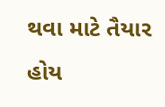થવા માટે તૈયાર હોય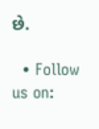છે.

  • Follow us on: